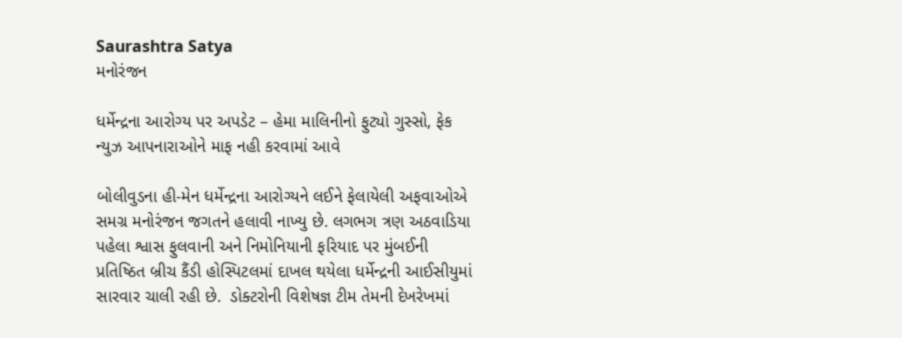Saurashtra Satya
મનોરંજન

ધર્મેન્દ્રના આરોગ્ય પર અપડેટ – હેમા માલિનીનો ફુટ્યો ગુસ્સો, ફેક ન્યુઝ આપનારાઓને માફ નહી કરવામાં આવે

બોલીવુડના હી-મેન ધર્મેન્દ્રના આરોગ્યને લઈને ફેલાયેલી અફવાઓએ સમગ્ર મનોરંજન જગતને હલાવી નાખ્યુ છે. લગભગ ત્રણ અઠવાડિયા પહેલા શ્વાસ ફુલવાની અને નિમોનિયાની ફરિયાદ પર મુંબઈની પ્રતિષ્ઠિત બ્રીચ કૈંડી હોસ્પિટલમાં દાખલ થયેલા ધર્મેન્દ્રની આઈસીયુમાં સારવાર ચાલી રહી છે.  ડોક્ટરોની વિશેષજ્ઞ ટીમ તેમની દેખરેખમાં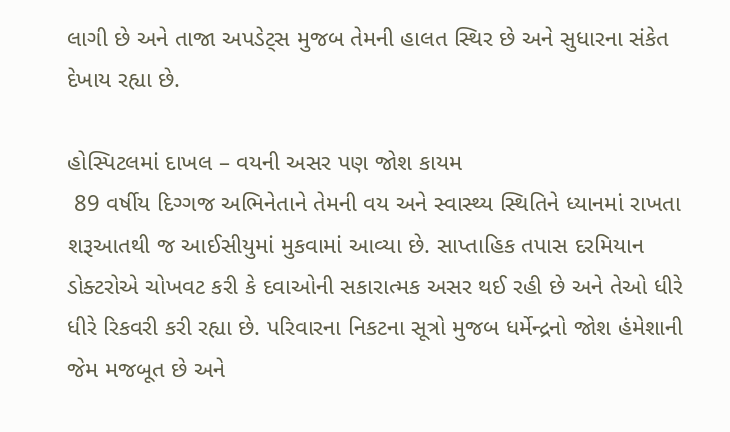લાગી છે અને તાજા અપડેટ્સ મુજબ તેમની હાલત સ્થિર છે અને સુધારના સંકેત દેખાય રહ્યા છે.

હોસ્પિટલમાં દાખલ – વયની અસર પણ જોશ કાયમ
 89 વર્ષીય દિગ્ગજ અભિનેતાને તેમની વય અને સ્વાસ્થ્ય સ્થિતિને ધ્યાનમાં રાખતા શરૂઆતથી જ આઈસીયુમાં મુકવામાં આવ્યા છે. સાપ્તાહિક તપાસ દરમિયાન ડોક્ટરોએ ચોખવટ કરી કે દવાઓની સકારાત્મક અસર થઈ રહી છે અને તેઓ ધીરે ધીરે રિકવરી કરી રહ્યા છે. પરિવારના નિકટના સૂત્રો મુજબ ધર્મેન્દ્રનો જોશ હંમેશાની જેમ મજબૂત છે અને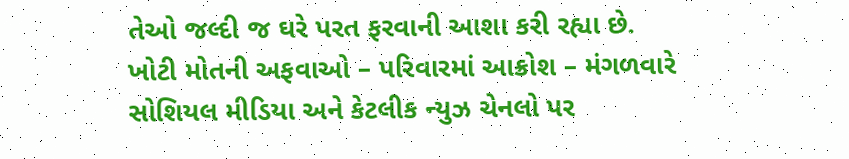તેઓ જલ્દી જ ઘરે પરત ફરવાની આશા કરી રહ્યા છે.
ખોટી મોતની અફવાઓ – પરિવારમાં આક્રોશ – મંગળવારે સોશિયલ મીડિયા અને કેટલીક ન્યુઝ ચેનલો પર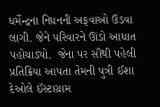ધર્મેન્દ્રના નિધનની અફવાઓ ઉડવા લાગી. જેને પરિવારને ઊંડો આધાત પહોચાડ્યો.  જેના પર સૌથી પહેલી પ્રતિક્રિયા આપતા તેમની પુત્રી ઈશા દેઓલે ઈંસ્ટાગ્રામ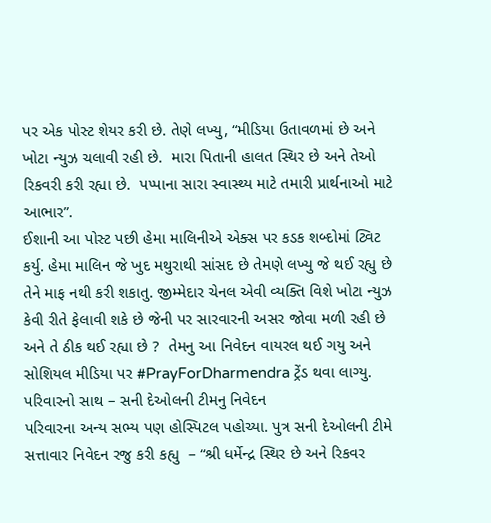પર એક પોસ્ટ શેયર કરી છે. તેણે લખ્યુ, “મીડિયા ઉતાવળમાં છે અને ખોટા ન્યુઝ ચલાવી રહી છે.  મારા પિતાની હાલત સ્થિર છે અને તેઓ રિકવરી કરી રહ્યા છે.  પપ્પાના સારા સ્વાસ્થ્ય માટે તમારી પ્રાર્થનાઓ માટે આભાર”.
ઈશાની આ પોસ્ટ પછી હેમા માલિનીએ એક્સ પર કડક શબ્દોમાં ટ્વિટ કર્યુ. હેમા માલિન જે ખુદ મથુરાથી સાંસદ છે તેમણે લખ્યુ જે થઈ રહ્યુ છે તેને માફ નથી કરી શકાતુ. જીમ્મેદાર ચેનલ એવી વ્યક્તિ વિશે ખોટા ન્યુઝ કેવી રીતે ફેલાવી શકે છે જેની પર સારવારની અસર જોવા મળી રહી છે અને તે ઠીક થઈ રહ્યા છે ?  તેમનુ આ નિવેદન વાયરલ થઈ ગયુ અને સોશિયલ મીડિયા પર #PrayForDharmendra ટ્રેંડ થવા લાગ્યુ.
પરિવારનો સાથ – સની દેઓલની ટીમનુ નિવેદન
પરિવારના અન્ય સભ્ય પણ હોસ્પિટલ પહોચ્યા. પુત્ર સની દેઓલની ટીમે સત્તાવાર નિવેદન રજુ કરી કહ્યુ  – “શ્રી ધર્મેન્દ્ર સ્થિર છે અને રિકવર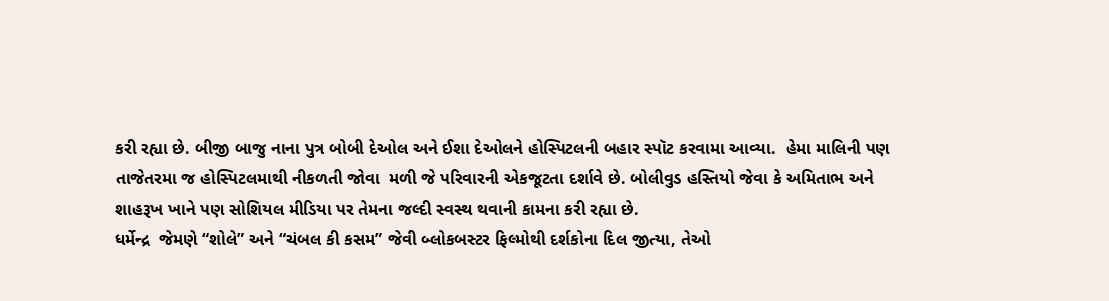કરી રહ્યા છે. બીજી બાજુ નાના પુત્ર બોબી દેઓલ અને ઈશા દેઓલને હોસ્પિટલની બહાર સ્પૉટ કરવામા આવ્યા.  હેમા માલિની પણ તાજેતરમા જ હોસ્પિટલમાથી નીકળતી જોવા  મળી જે પરિવારની એકજૂટતા દર્શાવે છે. બોલીવુડ હસ્તિયો જેવા કે અમિતાભ અને શાહરૂખ ખાને પણ સોશિયલ મીડિયા પર તેમના જલ્દી સ્વસ્થ થવાની કામના કરી રહ્યા છે.
ધર્મેન્દ્ર  જેમણે “શોલે” અને “ચંબલ કી કસમ” જેવી બ્લોકબસ્ટર ફિલ્મોથી દર્શકોના દિલ જીત્યા, તેઓ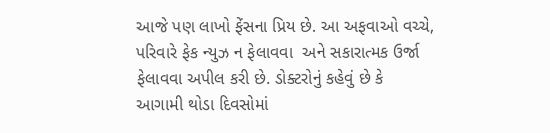આજે પણ લાખો ફેંસના પ્રિય છે. આ અફવાઓ વચ્ચે, પરિવારે ફેક ન્યુઝ ન ફેલાવવા  અને સકારાત્મક ઉર્જા ફેલાવવા અપીલ કરી છે. ડોક્ટરોનું કહેવું છે કે આગામી થોડા દિવસોમાં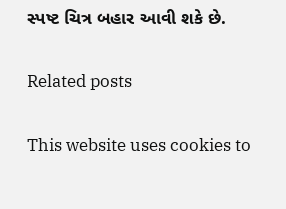સ્પષ્ટ ચિત્ર બહાર આવી શકે છે.

Related posts

This website uses cookies to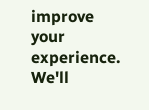improve your experience. We'll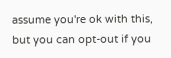assume you're ok with this, but you can opt-out if you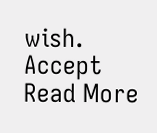wish. Accept Read More